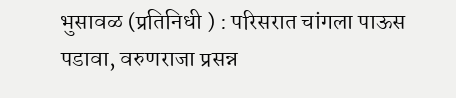भुसावळ (प्रतिनिधी ) : परिसरात चांगला पाऊस पडावा, वरुणराजा प्रसन्न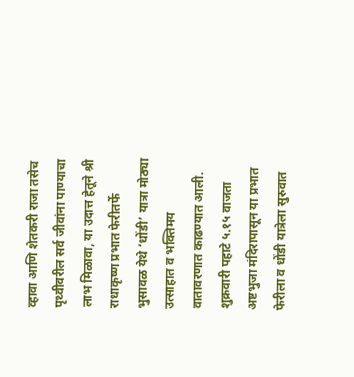व्हावा आणि शेतकरी राजा तसेच पृथ्वीवरील सर्व जीवांना पाण्याचा लाभ मिळावा, या उदात्त हेतूने श्री राधाकृष्ण प्रभात फेरीतर्फे भुसावळ येथे ‘धोंडी’ यात्रा मोठ्या उत्साहात व भक्तिमय वातावरणात काढण्यात आली.
शुक्रवारी पहाटे ५.१५ वाजता अष्टभुजा मंदिरापासून या प्रभात फेरीला व धोंडी यात्रेला सुरुवात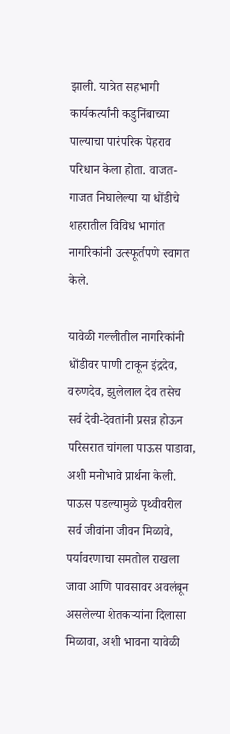झाली. यात्रेत सहभागी कार्यकर्त्यांनी कडुनिंबाच्या पाल्याचा पारंपरिक पेहराव परिधान केला होता. वाजत-गाजत निघालेल्या या धोंडीचे शहरातील विविध भागांत नागरिकांनी उत्स्फूर्तपणे स्वागत केले.

यावेळी गल्लीतील नागरिकांनी धोंडीवर पाणी टाकून इंद्रदेव, वरुणदेव, झुलेलाल देव तसेच सर्व देवी-देवतांनी प्रसन्न होऊन परिसरात चांगला पाऊस पाडावा, अशी मनोभावे प्रार्थना केली. पाऊस पडल्यामुळे पृथ्वीवरील सर्व जीवांना जीवन मिळावे, पर्यावरणाचा समतोल राखला जावा आणि पावसावर अवलंबून असलेल्या शेतकऱ्यांना दिलासा मिळावा, अशी भावना यावेळी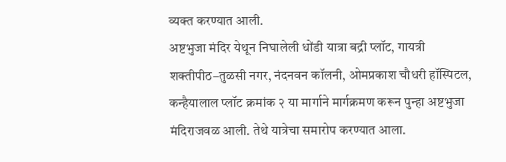व्यक्त करण्यात आली.
अष्टभुजा मंदिर येथून निघालेली धोंडी यात्रा बद्री प्लॉट, गायत्री शक्तीपीठ–तुळसी नगर, नंदनवन कॉलनी, ओमप्रकाश चौधरी हॉस्पिटल, कन्हैयालाल प्लॉट क्रमांक २ या मार्गाने मार्गक्रमण करून पुन्हा अष्टभुजा मंदिराजवळ आली. तेथे यात्रेचा समारोप करण्यात आला.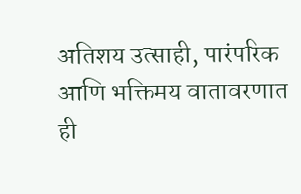अतिशय उत्साही, पारंपरिक आणि भक्तिमय वातावरणात ही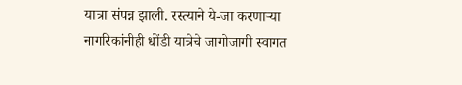यात्रा संपन्न झाली. रस्त्याने ये-जा करणाऱ्या नागरिकांनीही धोंडी यात्रेचे जागोजागी स्वागत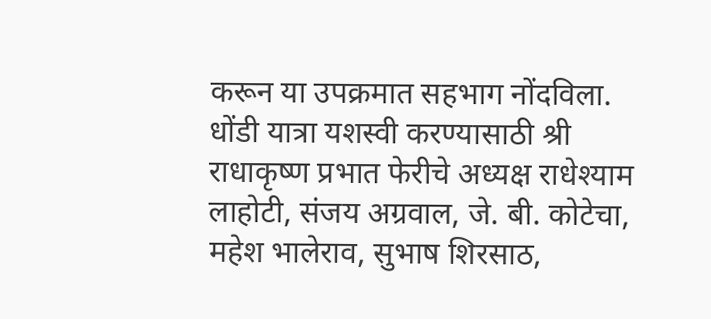करून या उपक्रमात सहभाग नोंदविला.
धोंडी यात्रा यशस्वी करण्यासाठी श्री राधाकृष्ण प्रभात फेरीचे अध्यक्ष राधेश्याम लाहोटी, संजय अग्रवाल, जे. बी. कोटेचा, महेश भालेराव, सुभाष शिरसाठ,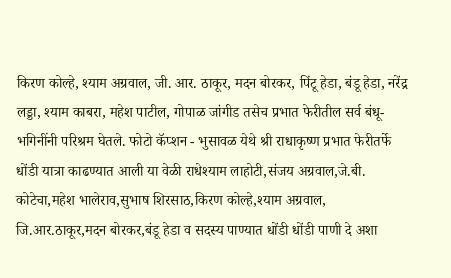किरण कोल्हे, श्याम अग्रवाल, जी. आर. ठाकूर, मदन बोरकर, पिंटू हेडा, बंडू हेडा, नरेंद्र लड्डा, श्याम काबरा, महेश पाटील, गोपाळ जांगीड तसेच प्रभात फेरीतील सर्व बंधू-भगिनींनी परिश्रम घेतले. फोटो कॅप्शन - भुसावळ येथे श्री राधाकृष्ण प्रभात फेरीतर्फे धोंडी यात्रा काढण्यात आली या वेळी राधेश्याम लाहोटी,संजय अग्रवाल,जे.बी. कोटेचा,महेश भालेराव,सुभाष शिरसाठ,किरण कोल्हे,श्याम अग्रवाल, जि.आर.ठाकूर,मदन बोरकर,बंडू हेडा व सदस्य पाण्यात धोंडी धोंडी पाणी दे अशा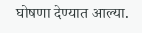घोषणा देण्यात आल्या.